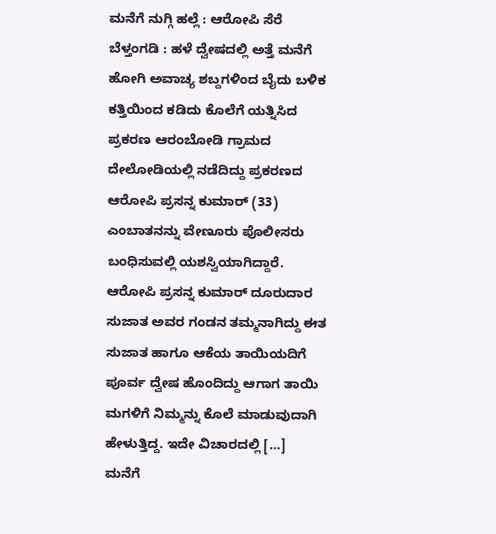ಮನೆಗೆ ನುಗ್ಗಿ ಹಲ್ಲೆ : ಆರೋಪಿ ಸೆರೆ
ಬೆಳ್ತಂಗಡಿ : ಹಳೆ ದ್ವೇಷದಲ್ಲಿ ಅತ್ತೆ ಮನೆಗೆ ಹೋಗಿ ಅವಾಚ್ಯ ಶಬ್ದಗಳಿಂದ ಬೈದು ಬಳಿಕ ಕತ್ತಿಯಿಂದ ಕಡಿದು ಕೊಲೆಗೆ ಯತ್ನಿಸಿದ ಪ್ರಕರಣ ಆರಂಬೋಡಿ ಗ್ರಾಮದ ದೇಲೋಡಿಯಲ್ಲಿ ನಡೆದಿದ್ದು ಪ್ರಕರಣದ ಆರೋಪಿ ಪ್ರಸನ್ನ ಕುಮಾರ್ (33) ಎಂಬಾತನನ್ನು ವೇಣೂರು ಪೊಲೀಸರು ಬಂಧಿಸುವಲ್ಲಿ ಯಶಸ್ವಿಯಾಗಿದ್ದಾರೆ. ಆರೋಪಿ ಪ್ರಸನ್ನ ಕುಮಾರ್ ದೂರುದಾರ ಸುಜಾತ ಅವರ ಗಂಡನ ತಮ್ಮನಾಗಿದ್ದು ಈತ ಸುಜಾತ ಹಾಗೂ ಆಕೆಯ ತಾಯಿಯದಿಗೆ ಪೂರ್ವ ದ್ವೇಷ ಹೊಂದಿದ್ದು ಆಗಾಗ ತಾಯಿ ಮಗಳಿಗೆ ನಿಮ್ಮನ್ನು ಕೊಲೆ ಮಾಡುವುದಾಗಿ ಹೇಳುತ್ತಿದ್ದ. ಇದೇ ವಿಚಾರದಲ್ಲಿ […]
ಮನೆಗೆ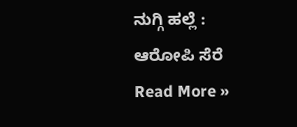ನುಗ್ಗಿ ಹಲ್ಲೆ : ಆರೋಪಿ ಸೆರೆ Read More »